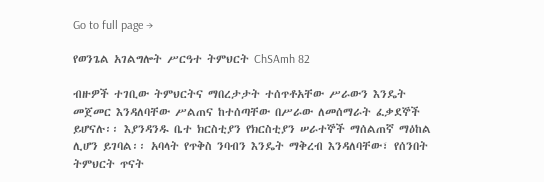Go to full page →

የወንጌል አገልግሎት ሥርዓተ ትምህርት ChSAmh 82

ብዙዎች ተገቢው ትምህርትና ማበረታታት ተሰጥቶአቸው ሥራውን እንዴት መጀመር እንዳለባቸው ሥልጠና ከተሰጣቸው በሥራው ለመሰማራት ፈቃደኞች ይሆናሉ፡፡ እያንዳንዱ ቤተ ክርስቲያን የክርስቲያን ሠራተኞች ማሰልጠኛ ማዕከል ሊሆን ይገባል፡፡ አባላት የጥቅስ ንባብን እንዴት ማቅረብ እንዳለባቸው፣ የሰንበት ትምህርት ጥናት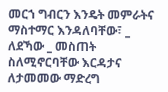መርኀ ግብርን እንዴት መምራትና ማስተማር እንዳለባቸው፣ _ ለደኻው _ መስጠት ስለሚኖርባቸው እርዳታና ለታመመው ማድረግ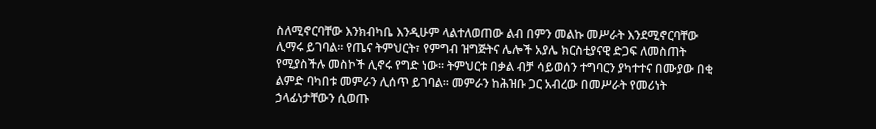ስለሚኖርባቸው እንክብካቤ እንዲሁም ላልተለወጠው ልብ በምን መልኩ መሥራት እንደሚኖርባቸው ሊማሩ ይገባል፡፡ የጤና ትምህርት፣ የምግብ ዝግጅትና ሌሎች አያሌ ክርስቲያናዊ ድጋፍ ለመስጠት የሚያስችሉ መስኮች ሊኖሩ የግድ ነው፡፡ ትምህርቱ በቃል ብቻ ሳይወሰን ተግባርን ያካተተና በሙያው በቂ ልምድ ባካበቱ መምራን ሊሰጥ ይገባል፡፡ መምራን ከሕዝቡ ጋር አብረው በመሥራት የመሪነት ኃላፊነታቸውን ሲወጡ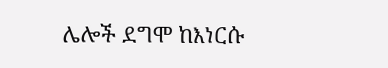ሌሎች ደግሞ ከእነርሱ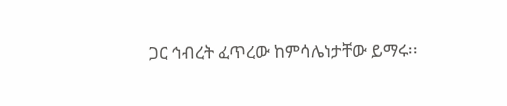ጋር ኅብረት ፈጥረው ከምሳሌነታቸው ይማሩ፡፡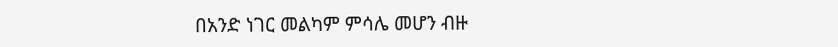በአንድ ነገር መልካም ምሳሌ መሆን ብዙ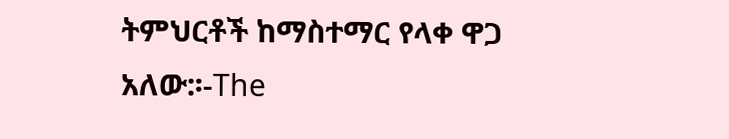ትምህርቶች ከማስተማር የላቀ ዋጋ አለው:፡-The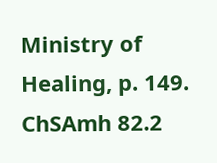Ministry of Healing, p. 149. ChSAmh 82.2